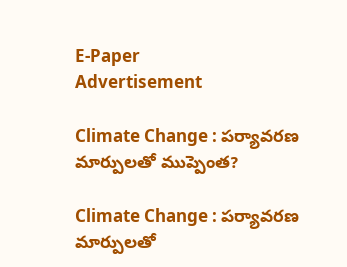E-Paper
Advertisement

Climate Change : పర్యావరణ మార్పులతో ముప్పెంత?

Climate Change : పర్యావరణ మార్పులతో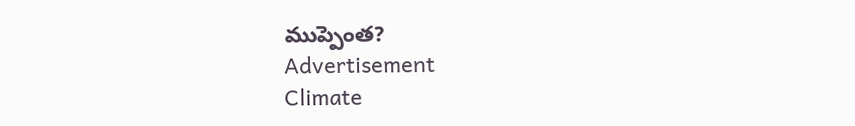ముప్పెంత?
Advertisement
Climate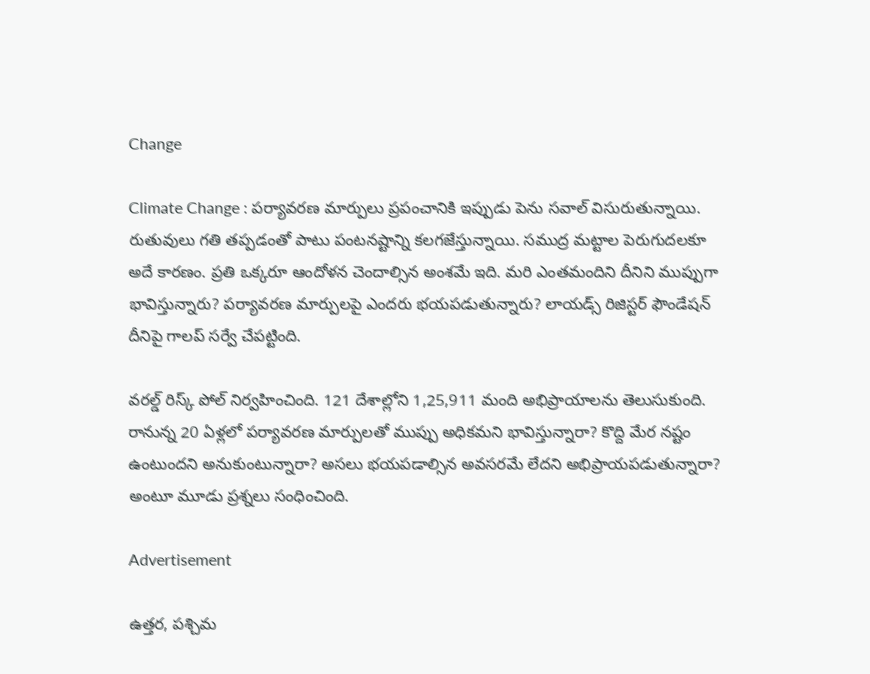Change

Climate Change : పర్యావరణ మార్పులు ప్రపంచానికి ఇప్పుడు పెను సవాల్ విసురుతున్నాయి. రుతువులు గతి తప్పడంతో పాటు పంటనష్టాన్ని కలగజేస్తున్నాయి. సముద్ర మట్టాల పెరుగుదలకూ అదే కారణం. ప్రతి ఒక్కరూ ఆందోళన చెందాల్సిన అంశమే ఇది. మరి ఎంతమందిని దీనిని ముప్పుగా భావిస్తున్నారు? పర్యావరణ మార్పులపై ఎందరు భయపడుతున్నారు? లాయడ్స్ రిజిస్టర్ ఫౌండేషన్ దీనిపై గాలప్ సర్వే చేపట్టింది.

వరల్డ్ రిస్క్ పోల్ నిర్వహించింది. 121 దేశాల్లోని 1,25,911 మంది అభిప్రాయాలను తెలుసుకుంది. రానున్న 20 ఏళ్లలో పర్యావరణ మార్పులతో ముప్పు అధికమని భావిస్తున్నారా? కొద్ది మేర నష్టం ఉంటుందని అనుకుంటున్నారా? అసలు భయపడాల్సిన అవసరమే లేదని అభిప్రాయపడుతున్నారా? అంటూ మూడు ప్రశ్నలు సంధించింది.

Advertisement

ఉత్తర, పశ్చిమ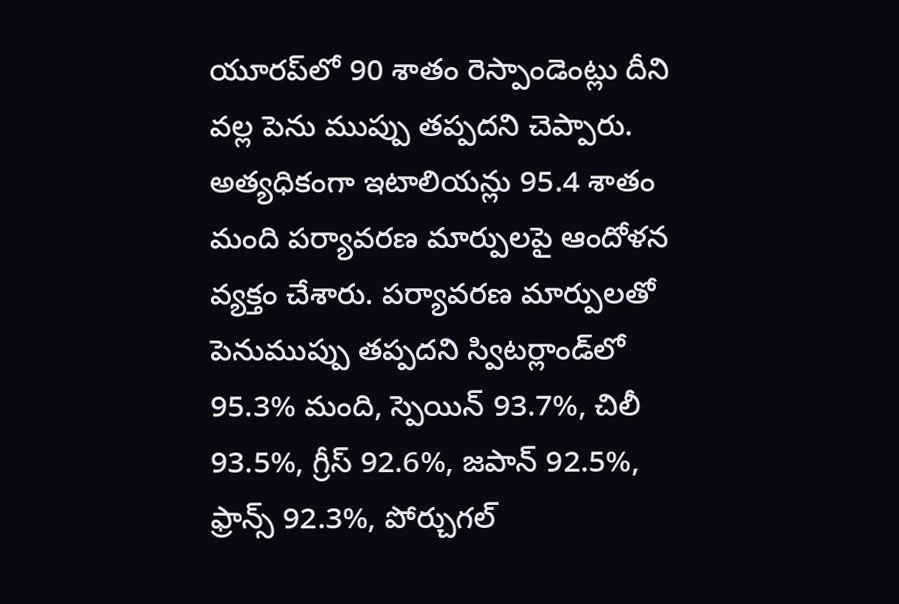యూరప్‌లో 90 శాతం రెస్పాండెంట్లు దీని వల్ల పెను ముప్పు తప్పదని చెప్పారు. అత్యధికంగా ఇటాలియన్లు 95.4 శాతం మంది పర్యావరణ మార్పులపై ఆందోళన వ్యక్తం చేశారు. పర్యావరణ మార్పులతో పెనుముప్పు తప్పదని స్విటర్లాండ్‌లో 95.3% మంది, స్పెయిన్ 93.7%, చిలీ 93.5%, గ్రీస్ 92.6%, జపాన్ 92.5%, ఫ్రాన్స్ 92.3%, పోర్చుగల్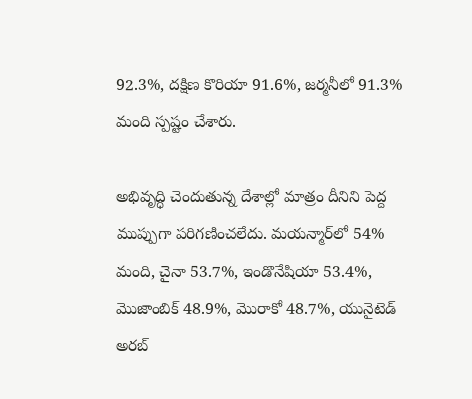92.3%, దక్షిణ కొరియా 91.6%, జర్మనీలో 91.3% మంది స్పష్టం చేశారు.

అభివృద్ధి చెందుతున్న దేశాల్లో మాత్రం దీనిని పెద్ద ముప్పుగా పరిగణించలేదు. మయన్మార్‌లో 54% మంది, చైనా 53.7%, ఇండొనేషియా 53.4%, మొజాంబిక్ 48.9%, మొరాకో 48.7%, యునైటెడ్ అరబ్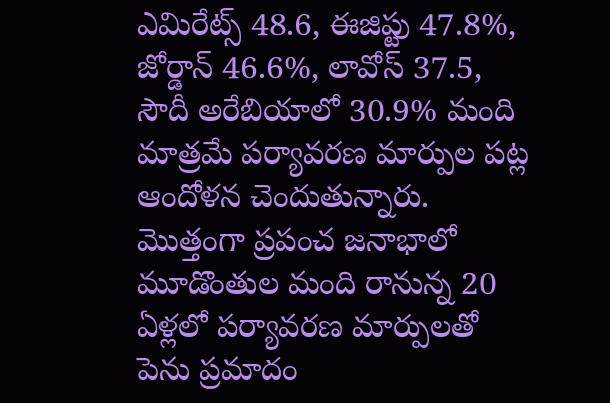ఎమిరేట్స్ 48.6, ఈజిప్టు 47.8%, జోర్డాన్ 46.6%, లావోస్ 37.5, సౌదీ అరేబియాలో 30.9% మంది మాత్రమే పర్యావరణ మార్పుల పట్ల ఆందోళన చెందుతున్నారు. మొత్తంగా ప్రపంచ జనాభాలో మూడొంతుల మంది రానున్న 20 ఏళ్లలో పర్యావరణ మార్పులతో పెను ప్రమాదం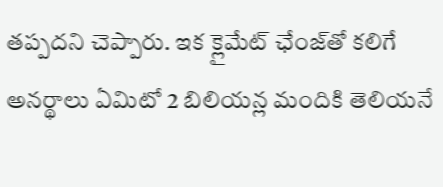తప్పదని చెప్పారు. ఇక క్లైమేట్ ఛేంజ్‌తో కలిగే అనర్థాలు ఏమిటో 2 బిలియన్ల మందికి తెలియనే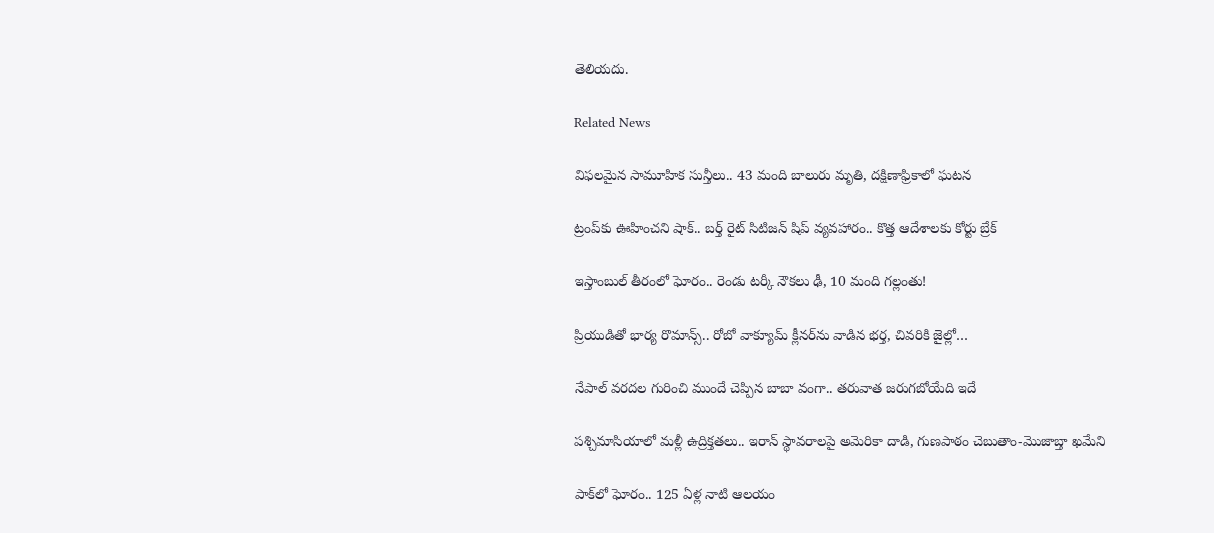తెలియదు.

Related News

విఫలమైన సామూహిక సున్తీలు.. 43 మంది బాలురు మృతి, దక్షిణాఫ్రికాలో ఘటన

ట్రంప్‌‌కు ఊహించని షాక్‌.. బర్త్ రైట్ సిటిజన్ షిప్ వ్యవహారం.. కొత్త ఆదేశాలకు కోర్టు బ్రేక్

ఇస్తాంబుల్ తీరంలో ఘోరం.. రెండు టర్కీ నౌకలు ఢీ, 10 మంది గల్లంతు!

ప్రియుడితో భార్య రొమాన్స్.. రోబో వాక్యూమ్ క్లీనర్‌ను వాడిన భర్త, చివరికి జైల్లో…

నేపాల్ వరదల గురించి ముందే చెప్పిన బాబా వంగా.. తరువాత జరుగబోయేది ఇదే

పశ్చిమాసియాలో మళ్లీ ఉద్రిక్తతలు.. ఇరాన్ స్థావరాలపై అమెరికా దాడి, గుణపాఠం చెబుతాం-మొజాబ్తా ఖమేని

పాక్‌లో ఘోరం.. 125 ఏళ్ల నాటి ఆలయం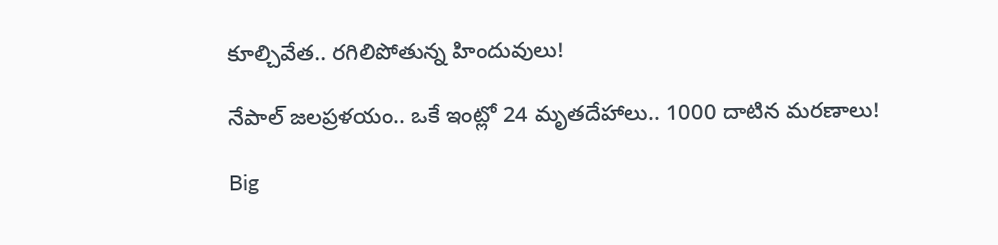కూల్చివేత.. రగిలిపోతున్న హిందువులు!

నేపాల్ జలప్రళయం.. ఒకే ఇంట్లో 24 మృతదేహాలు.. 1000 దాటిన మరణాలు!

Big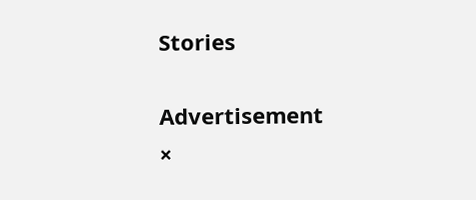Stories

Advertisement
×